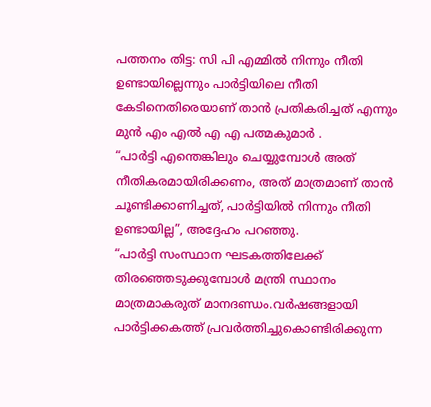പത്തനം തിട്ട: സി പി എമ്മിൽ നിന്നും നീതി ഉണ്ടായില്ലെന്നും പാർട്ടിയിലെ നീതി കേടിനെതിരെയാണ് താൻ പ്രതികരിച്ചത് എന്നും മുൻ എം എൽ എ എ പത്മകുമാർ .
“പാർട്ടി എന്തെങ്കിലും ചെയ്യുമ്പോൾ അത് നീതികരമായിരിക്കണം, അത് മാത്രമാണ് താൻ ചൂണ്ടിക്കാണിച്ചത്, പാർട്ടിയിൽ നിന്നും നീതി ഉണ്ടായില്ല”, അദ്ദേഹം പറഞ്ഞു.
“പാർട്ടി സംസ്ഥാന ഘടകത്തിലേക്ക് തിരഞ്ഞെടുക്കുമ്പോൾ മന്ത്രി സ്ഥാനം മാത്രമാകരുത് മാനദണ്ഡം.വർഷങ്ങളായി പാർട്ടിക്കകത്ത് പ്രവർത്തിച്ചുകൊണ്ടിരിക്കുന്ന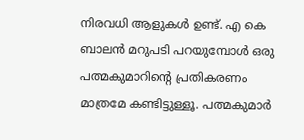നിരവധി ആളുകൾ ഉണ്ട്. എ കെ ബാലൻ മറുപടി പറയുമ്പോൾ ഒരു പത്മകുമാറിന്റെ പ്രതികരണം മാത്രമേ കണ്ടിട്ടുള്ളൂ. പത്മകുമാർ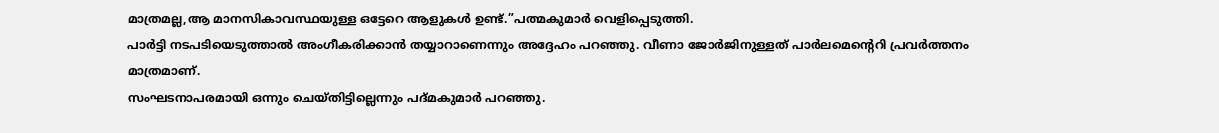മാത്രമല്ല,ആ മാനസികാവസ്ഥയുള്ള ഒട്ടേറെ ആളുകൾ ഉണ്ട്.”പത്മകുമാർ വെളിപ്പെടുത്തി.
പാർട്ടി നടപടിയെടുത്താൽ അംഗീകരിക്കാൻ തയ്യാറാണെന്നും അദ്ദേഹം പറഞ്ഞു. വീണാ ജോർജിനുള്ളത് പാർലമെന്റെറി പ്രവർത്തനം മാത്രമാണ്.
സംഘടനാപരമായി ഒന്നും ചെയ്തിട്ടില്ലെന്നും പദ്മകുമാർ പറഞ്ഞു.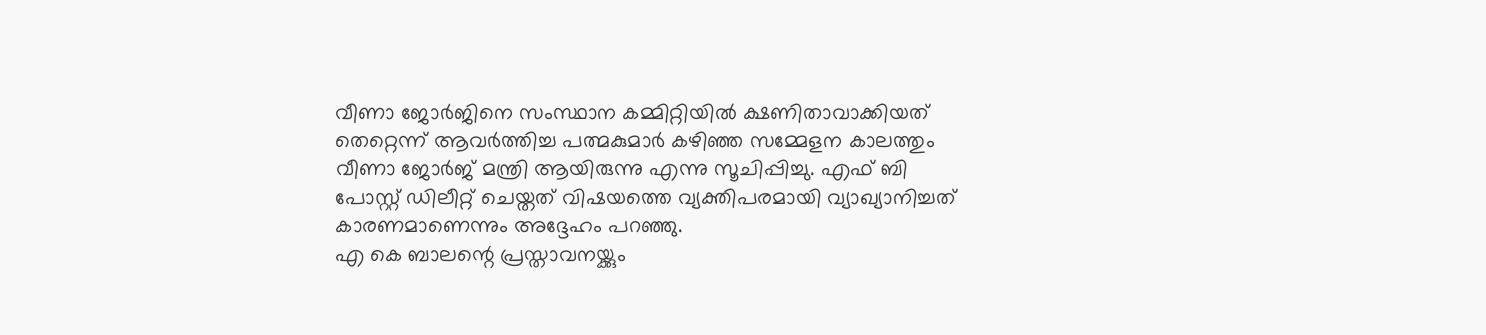വീണാ ജോർജിനെ സംസ്ഥാന കമ്മിറ്റിയിൽ ക്ഷണിതാവാക്കിയത് തെറ്റെന്ന് ആവർത്തിച്ച പത്മകുമാർ കഴിഞ്ഞ സമ്മേളന കാലത്തും വീണാ ജോർജ് മന്ത്രി ആയിരുന്നു എന്നു സൂചിപ്പിച്ചു. എഫ് ബി പോസ്റ്റ് ഡിലീറ്റ് ചെയ്തത് വിഷയത്തെ വ്യക്തിപരമായി വ്യാഖ്യാനിച്ചത് കാരണമാണെന്നും അദ്ദേഹം പറഞ്ഞു.
എ കെ ബാലന്റെ പ്രസ്താവനയ്ക്കും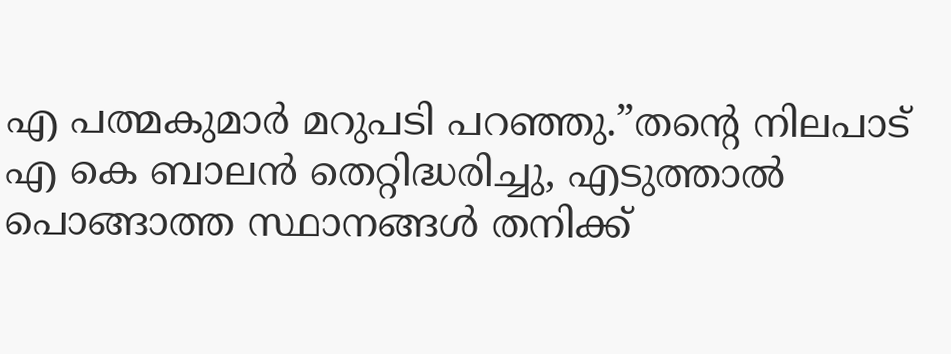എ പത്മകുമാർ മറുപടി പറഞ്ഞു.”തന്റെ നിലപാട് എ കെ ബാലൻ തെറ്റിദ്ധരിച്ചു, എടുത്താൽ പൊങ്ങാത്ത സ്ഥാനങ്ങൾ തനിക്ക്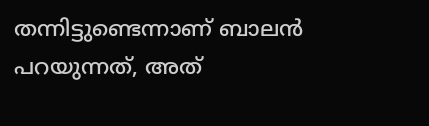തന്നിട്ടുണ്ടെന്നാണ് ബാലൻ പറയുന്നത്, അത്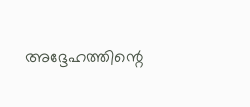അദ്ദേഹത്തിന്റെ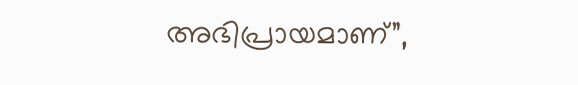അഭിപ്രായമാണ്”,